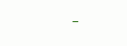-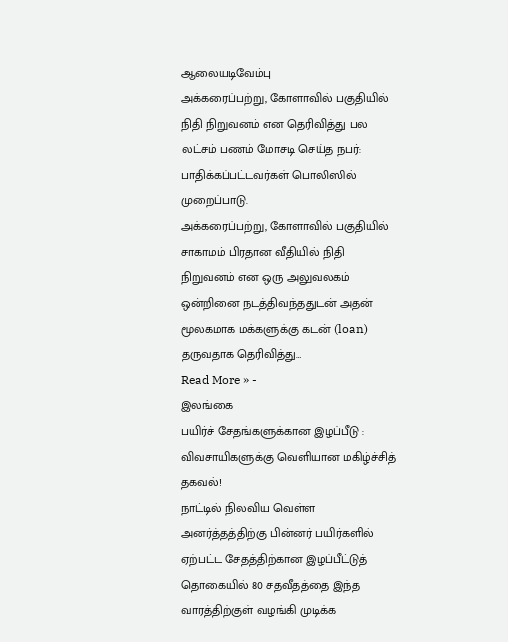ஆலையடிவேம்பு
அக்கரைப்பற்று, கோளாவில் பகுதியில் நிதி நிறுவனம் என தெரிவித்து பல லட்சம் பணம் மோசடி செய்த நபர்: பாதிக்கப்பட்டவர்கள் பொலிஸில் முறைப்பாடு.
அக்கரைப்பற்று, கோளாவில் பகுதியில் சாகாமம் பிரதான வீதியில் நிதி நிறுவனம் என ஒரு அலுவலகம் ஒன்றினை நடத்திவந்ததுடன் அதன் மூலகமாக மக்களுக்கு கடன் (loan) தருவதாக தெரிவித்து…
Read More » -
இலங்கை
பயிர்ச் சேதங்களுக்கான இழப்பீடு : விவசாயிகளுக்கு வெளியான மகிழ்ச்சித் தகவல்!
நாட்டில் நிலவிய வெள்ள அனர்த்தத்திற்கு பின்னர் பயிர்களில் ஏற்பட்ட சேதத்திற்கான இழப்பீட்டுத் தொகையில் 80 சதவீதத்தை இந்த வாரத்திற்குள் வழங்கி முடிக்க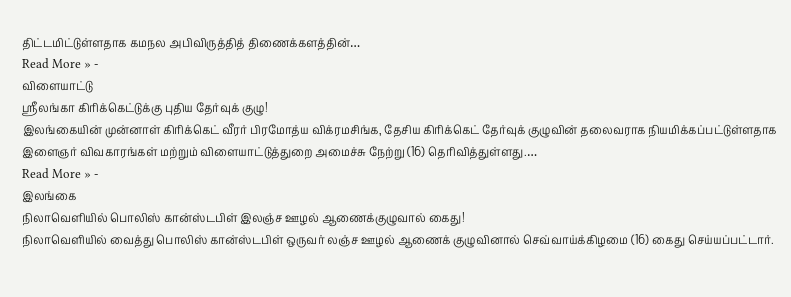திட்டமிட்டுள்ளதாக கமநல அபிவிருத்தித் திணைக்களத்தின்…
Read More » -
விளையாட்டு
ஸ்ரீலங்கா கிரிக்கெட்டுக்கு புதிய தேர்வுக் குழு!
இலங்கையின் முன்னாள் கிரிக்கெட் வீரர் பிரமோத்ய விக்ரமசிங்க, தேசிய கிரிக்கெட் தேர்வுக் குழுவின் தலைவராக நியமிக்கப்பட்டுள்ளதாக இளைஞர் விவகாரங்கள் மற்றும் விளையாட்டுத்துறை அமைச்சு நேற்று (16) தெரிவித்துள்ளது.…
Read More » -
இலங்கை
நிலாவெளியில் பொலிஸ் கான்ஸ்டபிள் இலஞ்ச ஊழல் ஆணைக்குழுவால் கைது!
நிலாவெளியில் வைத்து பொலிஸ் கான்ஸ்டபிள் ஒருவர் லஞ்ச ஊழல் ஆணைக் குழுவினால் செவ்வாய்க்கிழமை (16) கைது செய்யப்பட்டார்.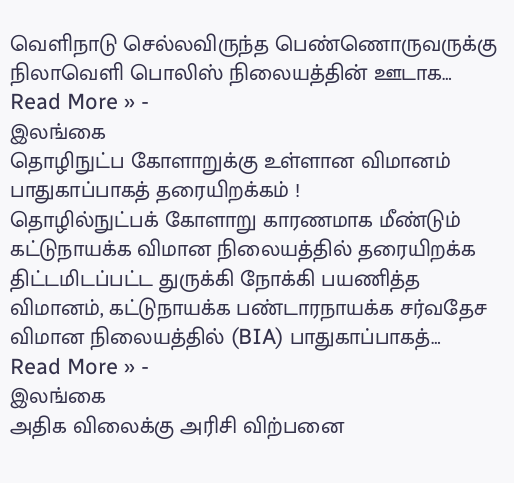வெளிநாடு செல்லவிருந்த பெண்ணொருவருக்கு நிலாவெளி பொலிஸ் நிலையத்தின் ஊடாக…
Read More » -
இலங்கை
தொழிநுட்ப கோளாறுக்கு உள்ளான விமானம் பாதுகாப்பாகத் தரையிறக்கம் !
தொழில்நுட்பக் கோளாறு காரணமாக மீண்டும் கட்டுநாயக்க விமான நிலையத்தில் தரையிறக்க திட்டமிடப்பட்ட துருக்கி நோக்கி பயணித்த விமானம், கட்டுநாயக்க பண்டாரநாயக்க சர்வதேச விமான நிலையத்தில் (BIA) பாதுகாப்பாகத்…
Read More » -
இலங்கை
அதிக விலைக்கு அரிசி விற்பனை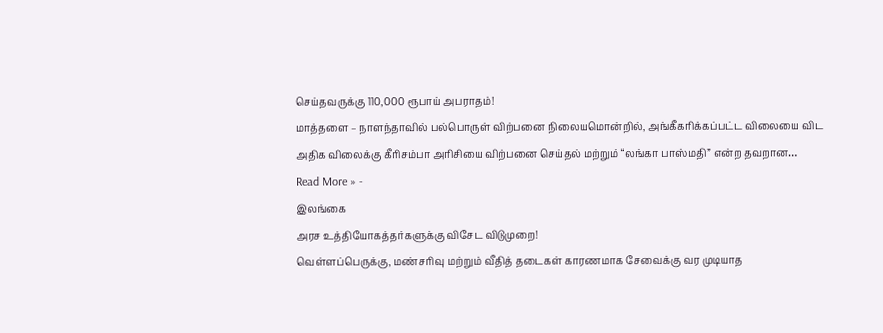செய்தவருக்கு 110,000 ரூபாய் அபராதம்!
மாத்தளை – நாளந்தாவில் பல்பொருள் விற்பனை நிலையமொன்றில், அங்கீகரிக்கப்பட்ட விலையை விட அதிக விலைக்கு கீரிசம்பா அரிசியை விற்பனை செய்தல் மற்றும் “லங்கா பாஸ்மதி” என்ற தவறான…
Read More » -
இலங்கை
அரச உத்தியோகத்தர்களுக்கு விசேட விடுமுறை!
வெள்ளப்பெருக்கு, மண்சரிவு மற்றும் வீதித் தடைகள் காரணமாக சேவைக்கு வர முடியாத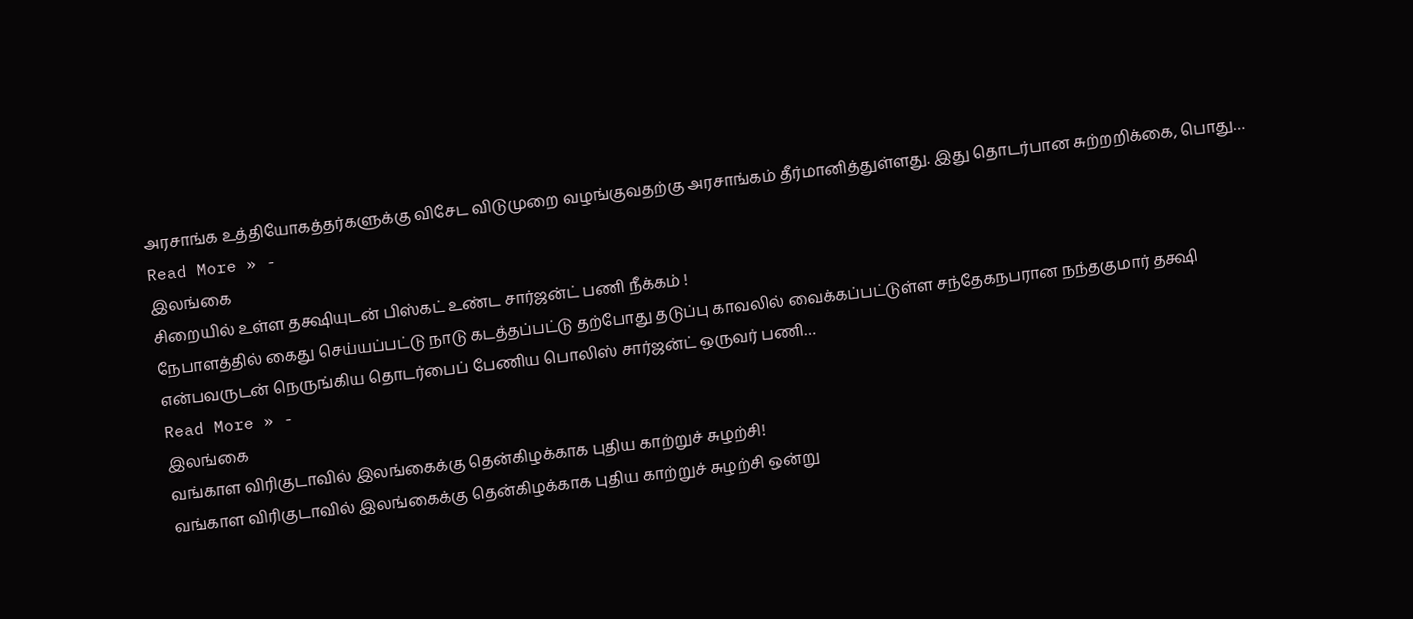அரசாங்க உத்தியோகத்தர்களுக்கு விசேட விடுமுறை வழங்குவதற்கு அரசாங்கம் தீர்மானித்துள்ளது. இது தொடர்பான சுற்றறிக்கை, பொது…
Read More » -
இலங்கை
சிறையில் உள்ள தக்ஷியுடன் பிஸ்கட் உண்ட சார்ஜன்ட் பணி நீக்கம் !
நேபாளத்தில் கைது செய்யப்பட்டு நாடு கடத்தப்பட்டு தற்போது தடுப்பு காவலில் வைக்கப்பட்டுள்ள சந்தேகநபரான நந்தகுமார் தக்ஷி என்பவருடன் நெருங்கிய தொடர்பைப் பேணிய பொலிஸ் சார்ஜன்ட் ஒருவர் பணி…
Read More » -
இலங்கை
வங்காள விரிகுடாவில் இலங்கைக்கு தென்கிழக்காக புதிய காற்றுச் சுழற்சி!
வங்காள விரிகுடாவில் இலங்கைக்கு தென்கிழக்காக புதிய காற்றுச் சுழற்சி ஒன்று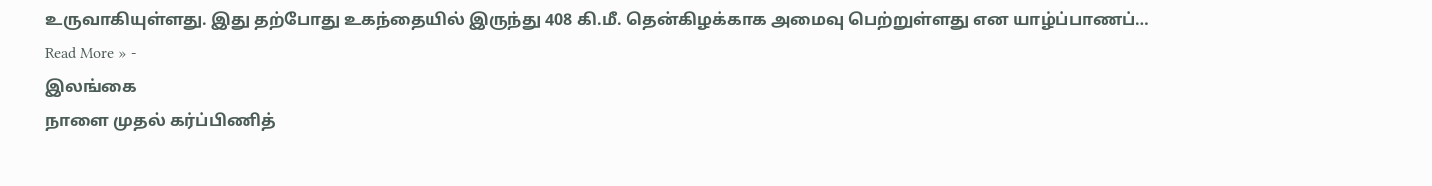உருவாகியுள்ளது. இது தற்போது உகந்தையில் இருந்து 408 கி.மீ. தென்கிழக்காக அமைவு பெற்றுள்ளது என யாழ்ப்பாணப்…
Read More » -
இலங்கை
நாளை முதல் கர்ப்பிணித்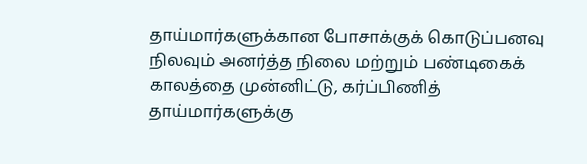தாய்மார்களுக்கான போசாக்குக் கொடுப்பனவு
நிலவும் அனர்த்த நிலை மற்றும் பண்டிகைக் காலத்தை முன்னிட்டு, கர்ப்பிணித் தாய்மார்களுக்கு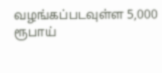வழங்கப்படவுள்ள 5,000 ரூபாய்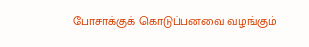போசாக்குக் கொடுப்பனவை வழங்கும்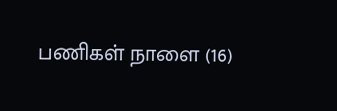பணிகள் நாளை (16)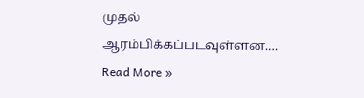முதல் ஆரம்பிக்கப்படவுள்ளன.…
Read More »